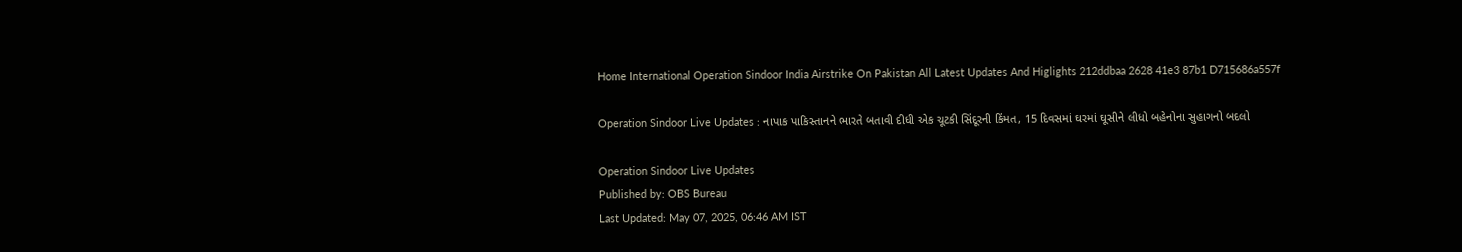Home International Operation Sindoor India Airstrike On Pakistan All Latest Updates And Higlights 212ddbaa 2628 41e3 87b1 D715686a557f

Operation Sindoor Live Updates : નાપાક પાકિસ્તાનને ભારતે બતાવી દીધી એક ચૂટકી સિંદૂરની કિંમત, 15 દિવસમાં ઘરમાં ઘૂસીને લીધો બહેનોના સુહાગનો બદલો

Operation Sindoor Live Updates
Published by: OBS Bureau
Last Updated: May 07, 2025, 06:46 AM IST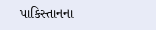પાકિસ્તાનના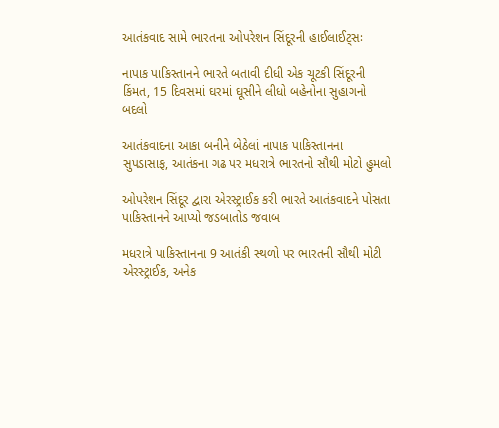આતંકવાદ સામે ભારતના ઓપરેશન સિંદૂરની હાઈલાઈટ્સઃ

નાપાક પાકિસ્તાનને ભારતે બતાવી દીધી એક ચૂટકી સિંદૂરની કિંમત, 15 દિવસમાં ઘરમાં ઘૂસીને લીધો બહેનોના સુહાગનો બદલો

આતંકવાદના આકા બનીને બેઠેલાં નાપાક પાકિસ્તાનના સુપડાસાફ, આતંકના ગઢ પર મધરાત્રે ભારતનો સૌથી મોટો હુમલો

ઓપરેશન સિંદૂર દ્વારા એરસ્ટ્રાઈક કરી ભારતે આતંકવાદને પોસતા પાકિસ્તાનને આપ્યો જડબાતોડ જવાબ

મધરાત્રે પાકિસ્તાનના 9 આતંકી સ્થળો પર ભારતની સૌથી મોટી એરસ્ટ્રાઈક, અનેક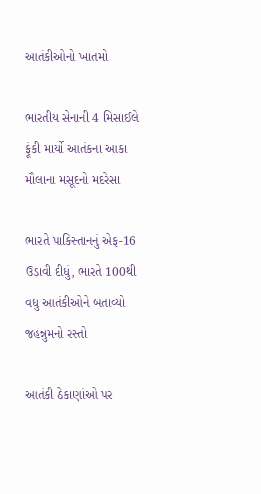આતંકીઓનો ખાતમો

ભારતીય સેનાની 4 મિસાઈલે ફૂંકી માર્યો આતંકના આકા મૌલાના મસૂદનો મદરેસા

ભારતે પાકિસ્તાનનું એફ-16 ઉડાવી દીધું, ભારતે 100થી વધુ આતંકીઓને બતાવ્યો જહન્નુમનો રસ્તો

આતંકી ઠેકાણાંઓ પર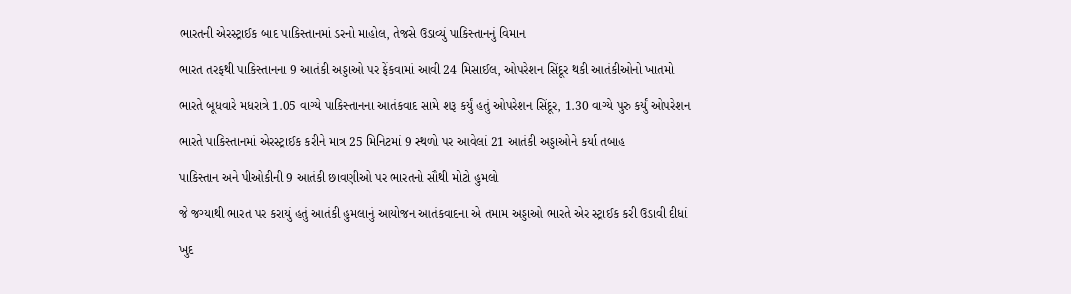ભારતની એરસ્ટ્રાઈક બાદ પાકિસ્તાનમાં ડરનો માહોલ, તેજસે ઉડાવ્યું પાકિસ્તાનનું વિમાન

ભારત તરફથી પાકિસ્તાનના 9 આતંકી અડ્ડાઓ પર ફેંકવામાં આવી 24 મિસાઈલ, ઓપરેશન સિંદૂર થકી આતંકીઓનો ખાતમો

ભારતે બૂધવારે મધરાત્રે 1.05 વાગ્યે પાકિસ્તાનના આતંકવાદ સામે શરૂ કર્યું હતું ઓપરેશન સિંદૂર, 1.30 વાગ્યે પુરુ કર્યું ઓપરેશન

ભારતે પાકિસ્તાનમાં એરસ્ટ્રાઈક કરીને માત્ર 25 મિનિટમાં 9 સ્થળો પર આવેલાં 21 આતંકી અડ્ડાઓને કર્યા તબાહ

પાકિસ્તાન અને પીઓકીની 9 આતંકી છાવણીઓ પર ભારતનો સૌથી મોટો હુમલો

જે જગ્યાથી ભારત પર કરાયું હતું આતંકી હુમલાનું આયોજન આતંકવાદના એ તમામ અડ્ડાઓ ભારતે એર સ્ટ્રાઈક કરી ઉડાવી દીધાં

ખુદ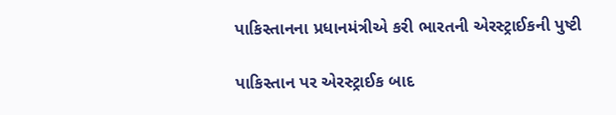પાકિસ્તાનના પ્રધાનમંત્રીએ કરી ભારતની એરસ્ટ્રાઈકની પુષ્ટી

પાકિસ્તાન પર એરસ્ટ્રાઈક બાદ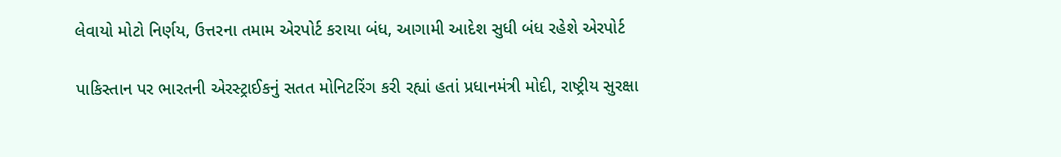લેવાયો મોટો નિર્ણય, ઉત્તરના તમામ એરપોર્ટ કરાયા બંધ, આગામી આદેશ સુધી બંધ રહેશે એરપોર્ટ

પાકિસ્તાન પર ભારતની એરસ્ટ્રાઈકનું સતત મોનિટરિંગ કરી રહ્યાં હતાં પ્રધાનમંત્રી મોદી, રાષ્ટ્રીય સુરક્ષા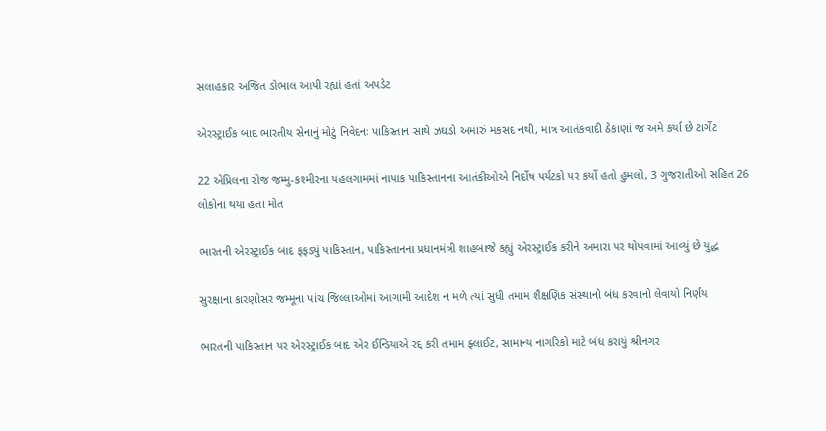સલાહકાર અજિત ડોભાલ આપી રહ્યાં હતાં અપડેટ

એરસ્ટ્રાઈક બાદ ભારતીય સેનાનું મોટું નિવેદનઃ પાકિસ્તાન સાથે ઝઘડો અમારું મકસદ નથી, માત્ર આતંકવાદી ઠેકાણાં જ અમે કર્યા છે ટાર્ગેટ

22 એપ્રિલના રોજ જમ્મુ-કશ્મીરના પહલગામમાં નાપાક પાકિસ્તાનના આતંકીઓએ નિર્દોષ પર્યટકો પર કર્યો હતો હુમલો, 3 ગુજરાતીઓ સહિત 26 લોકોના થયા હતા મોત

ભારતની એરસ્ટ્રાઈક બાદ ફફડ્યું પાકિસ્તાન, પાકિસ્તાનના પ્રધાનમંત્રી શાહબાજે કહ્યું એરસ્ટ્રાઈક કરીને અમારા પર થોપવામાં આવ્યું છે યુદ્ધ

સુરક્ષાના કારણોસર જમ્મૂના પાંચ જિલ્લાઓમાં આગામી આદેશ ન મળે ત્યાં સુધી તમામ શૈક્ષણિક સંસ્થાનો બંધ કરવાનો લેવાયો નિર્ણય

ભારતની પાકિસ્તાન પર એરસ્ટ્રાઈક બાદ એર ઈન્ડિયાએ રદ્દ કરી તમામ ફ્લાઈટ, સામાન્ય નાગરિકો માટે બંધ કરાયું શ્રીનગર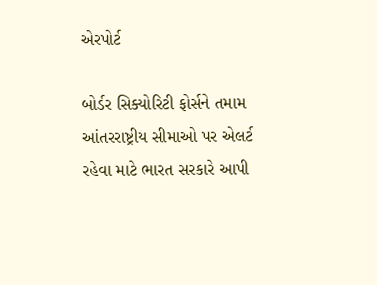એરપોર્ટ

બોર્ડર સિક્યોરિટી ફોર્સને તમામ આંતરરાષ્ટ્રીય સીમાઓ પર એલર્ટ રહેવા માટે ભારત સરકારે આપી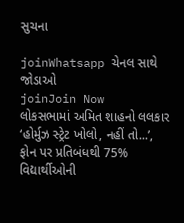સુચના

joinWhatsapp ચેનલ સાથે જોડાઓ
joinJoin Now
લોકસભામાં અમિત શાહનો લલકાર
‘હોર્મુઝ સ્ટ્રેટ ખોલો, નહીં તો...’,
ફોન પર પ્રતિબંધથી 75% વિદ્યાર્થીઓની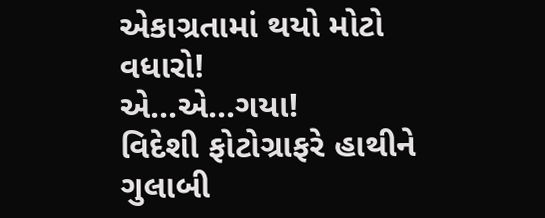એકાગ્રતામાં થયો મોટો વધારો!
એ...એ...ગયા!
વિદેશી ફોટોગ્રાફરે હાથીને ગુલાબી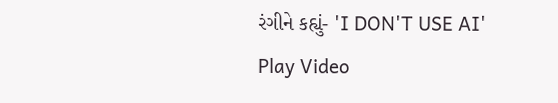રંગીને કહ્યું- 'I DON'T USE AI'
Play Video